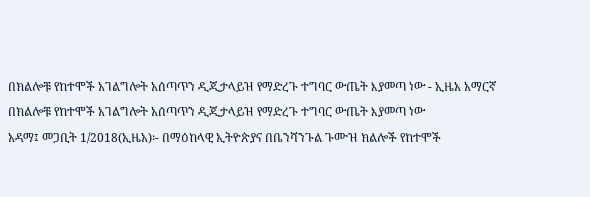በክልሎቹ የከተሞች አገልግሎት አሰጣጥን ዲጂታላይዝ የማድረጉ ተግባር ውጤት እያመጣ ነው - ኢዜአ አማርኛ
በክልሎቹ የከተሞች አገልግሎት አሰጣጥን ዲጂታላይዝ የማድረጉ ተግባር ውጤት እያመጣ ነው
አዳማ፤ መጋቢት 1/2018(ኢዜአ)፡- በማዕከላዊ ኢትዮጵያና በቤንሻንጉል ጉሙዝ ክልሎች የከተሞች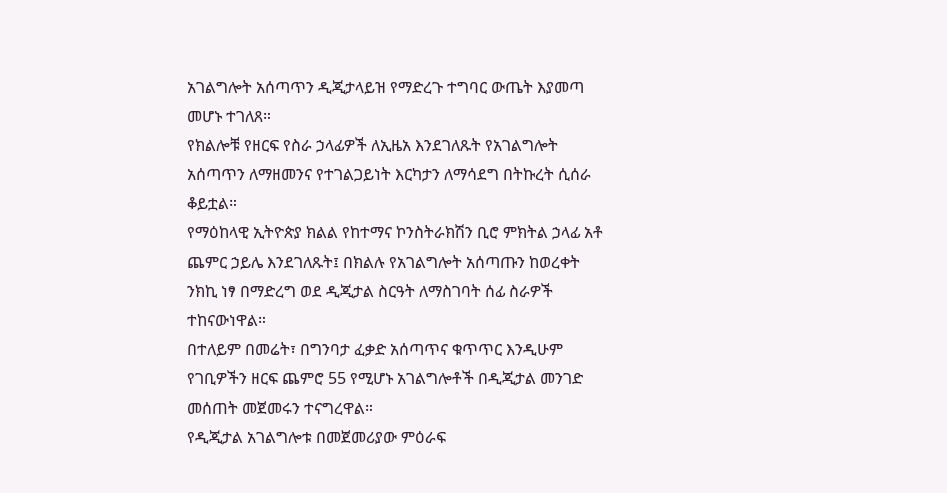አገልግሎት አሰጣጥን ዲጂታላይዝ የማድረጉ ተግባር ውጤት እያመጣ መሆኑ ተገለጸ።
የክልሎቹ የዘርፍ የስራ ኃላፊዎች ለኢዜአ እንደገለጹት የአገልግሎት አሰጣጥን ለማዘመንና የተገልጋይነት እርካታን ለማሳደግ በትኩረት ሲሰራ ቆይቷል።
የማዕከላዊ ኢትዮጵያ ክልል የከተማና ኮንስትራክሽን ቢሮ ምክትል ኃላፊ አቶ ጨምር ኃይሌ እንደገለጹት፤ በክልሉ የአገልግሎት አሰጣጡን ከወረቀት ንክኪ ነፃ በማድረግ ወደ ዲጂታል ስርዓት ለማስገባት ሰፊ ስራዎች ተከናውነዋል።
በተለይም በመሬት፣ በግንባታ ፈቃድ አሰጣጥና ቁጥጥር እንዲሁም የገቢዎችን ዘርፍ ጨምሮ 55 የሚሆኑ አገልግሎቶች በዲጂታል መንገድ መሰጠት መጀመሩን ተናግረዋል።
የዲጂታል አገልግሎቱ በመጀመሪያው ምዕራፍ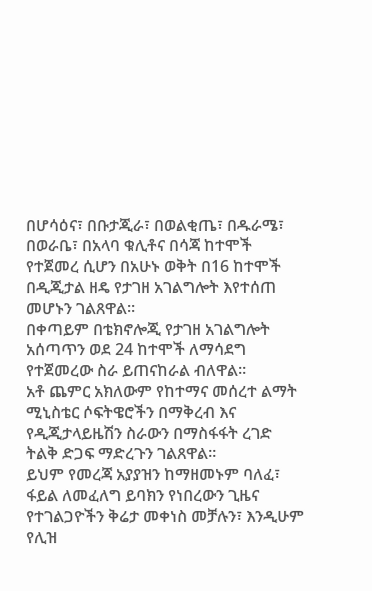በሆሳዕና፣ በቡታጂራ፣ በወልቂጤ፣ በዱራሜ፣ በወራቤ፣ በአላባ ቁሊቶና በሳጃ ከተሞች የተጀመረ ሲሆን በአሁኑ ወቅት በ16 ከተሞች በዲጂታል ዘዴ የታገዘ አገልግሎት እየተሰጠ መሆኑን ገልጸዋል።
በቀጣይም በቴክኖሎጂ የታገዘ አገልግሎት አሰጣጥን ወደ 24 ከተሞች ለማሳደግ የተጀመረው ስራ ይጠናከራል ብለዋል።
አቶ ጨምር አክለውም የከተማና መሰረተ ልማት ሚኒስቴር ሶፍትዌሮችን በማቅረብ እና የዲጂታላይዜሽን ስራውን በማስፋፋት ረገድ ትልቅ ድጋፍ ማድረጉን ገልጸዋል።
ይህም የመረጃ አያያዝን ከማዘመኑም ባለፈ፣ ፋይል ለመፈለግ ይባክን የነበረውን ጊዜና የተገልጋዮችን ቅሬታ መቀነስ መቻሉን፣ እንዲሁም የሊዝ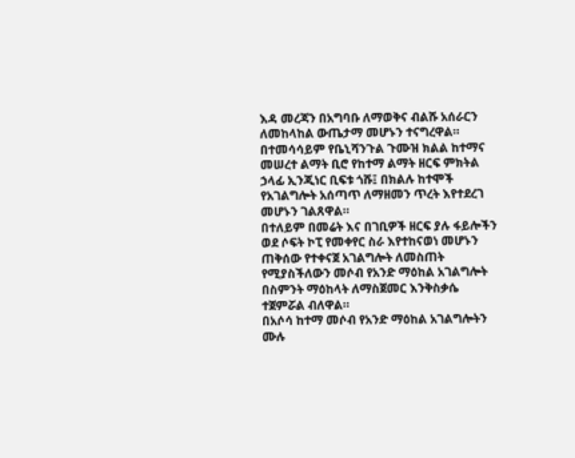እዳ መረጃን በአግባቡ ለማወቅና ብልሹ አሰራርን ለመከላከል ውጤታማ መሆኑን ተናግረዋል።
በተመሳሳይም የቤኒሻንጉል ጉሙዝ ክልል ከተማና መሠረተ ልማት ቢሮ የከተማ ልማት ዘርፍ ምክትል ኃላፊ ኢንጂነር ቢፍቱ ጎሹ፤ በክልሉ ከተሞች የአገልግሎት አሰጣጥ ለማዘመን ጥረት እየተደረገ መሆኑን ገልጸዋል።
በተለይም በመሬት እና በገቢዎች ዘርፍ ያሉ ፋይሎችን ወደ ሶፍት ኮፒ የመቀየር ስራ እየተከናወነ መሆኑን ጠቅሰው የተቀናጀ አገልግሎት ለመስጠት የሚያስችለውን መሶብ የአንድ ማዕከል አገልግሎት በስምንት ማዕከላት ለማስጀመር እንቅስቃሴ ተጀምሯል ብለዋል።
በአሶሳ ከተማ መሶብ የአንድ ማዕከል አገልግሎትን ሙሉ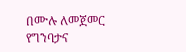በሙሉ ለመጀመር የግንባታና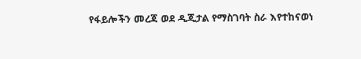የፋይሎችን መረጃ ወደ ዲጂታል የማስገባት ስራ እየተከናወነ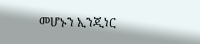መሆኑን ኢንጂነር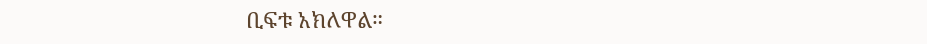ቢፍቱ አክለዋል።